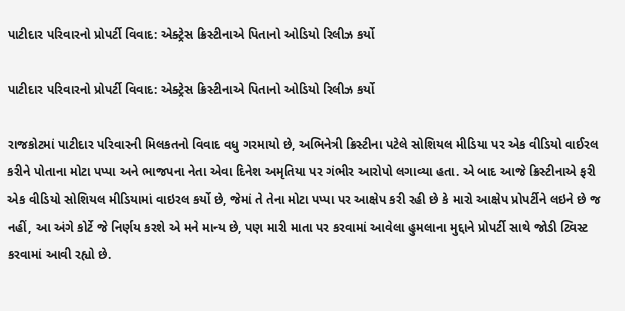પાટીદાર પરિવારનો પ્રોપર્ટી વિવાદ: એક્ટ્રેસ ક્રિસ્ટીનાએ પિતાનો ઓડિયો રિલીઝ કર્યો

પાટીદાર પરિવારનો પ્રોપર્ટી વિવાદ: એક્ટ્રેસ ક્રિસ્ટીનાએ પિતાનો ઓડિયો રિલીઝ કર્યો

રાજકોટમાં પાટીદાર પરિવારની મિલકતનો વિવાદ વધુ ગરમાયો છે, અભિનેત્રી ક્રિસ્ટીના પટેલે સોશિયલ મીડિયા પર એક વીડિયો વાઈરલ કરીને પોતાના મોટા પપ્પા અને ભાજપના નેતા એવા દિનેશ અમૃતિયા પર ગંભીર આરોપો લગાવ્યા હતા. એ બાદ આજે ક્રિસ્ટીનાએ ફરી એક વીડિયો સોશિયલ મીડિયામાં વાઇરલ કર્યો છે, જેમાં તે તેના મોટા પપ્પા પર આક્ષેપ કરી રહી છે કે મારો આક્ષેપ પ્રોપર્ટીને લઇને છે જ નહીં, આ અંગે કોર્ટે જે નિર્ણય કરશે એ મને માન્ય છે, પણ મારી માતા પર કરવામાં આવેલા હુમલાના મુદ્દાને પ્રોપર્ટી સાથે જોડી ટ્વિસ્ટ કરવામાં આવી રહ્યો છે.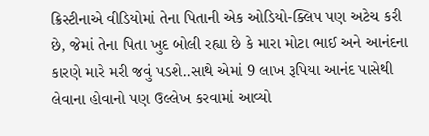ક્રિસ્ટીનાએ વીડિયોમાં તેના પિતાની એક ઓડિયો-ક્લિપ પણ અટેચ કરી છે, જેમાં તેના પિતા ખુદ બોલી રહ્યા છે કે મારા મોટા ભાઈ અને આનંદના કારણે મારે મરી જવું પડશે..સાથે એમાં 9 લાખ રૂપિયા આનંદ પાસેથી લેવાના હોવાનો પણ ઉલ્લેખ કરવામાં આવ્યો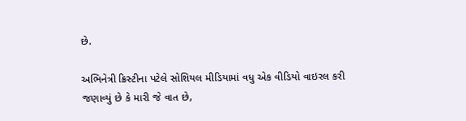છે.

અભિનેત્રી ક્રિસ્ટીના પટેલે સોશિયલ મીડિયામાં વધુ એક વીડિયો વાઇરલ કરી જણાવ્યું છે કે મારી જે વાત છે,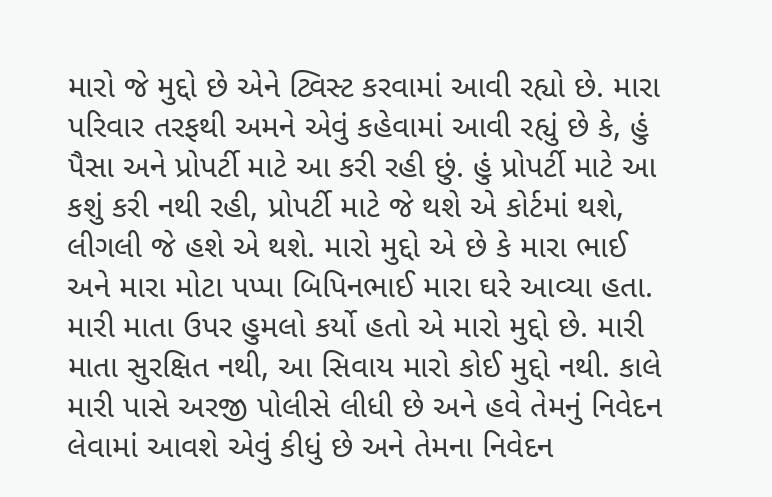મારો જે મુદ્દો છે એને ટ્વિસ્ટ કરવામાં આવી રહ્યો છે. મારા પરિવાર તરફથી અમને એવું કહેવામાં આવી રહ્યું છે કે, હું પૈસા અને પ્રોપર્ટી માટે આ કરી રહી છું. હું પ્રોપર્ટી માટે આ કશું કરી નથી રહી, પ્રોપર્ટી માટે જે થશે એ કોર્ટમાં થશે, લીગલી જે હશે એ થશે. મારો મુદ્દો એ છે કે મારા ભાઈ અને મારા મોટા પપ્પા બિપિનભાઈ મારા ઘરે આવ્યા હતા. મારી માતા ઉપર હુમલો કર્યો હતો એ મારો મુદ્દો છે. મારી માતા સુરક્ષિત નથી, આ સિવાય મારો કોઈ મુદ્દો નથી. કાલે મારી પાસે અરજી પોલીસે લીધી છે અને હવે તેમનું નિવેદન લેવામાં આવશે એવું કીધું છે અને તેમના નિવેદન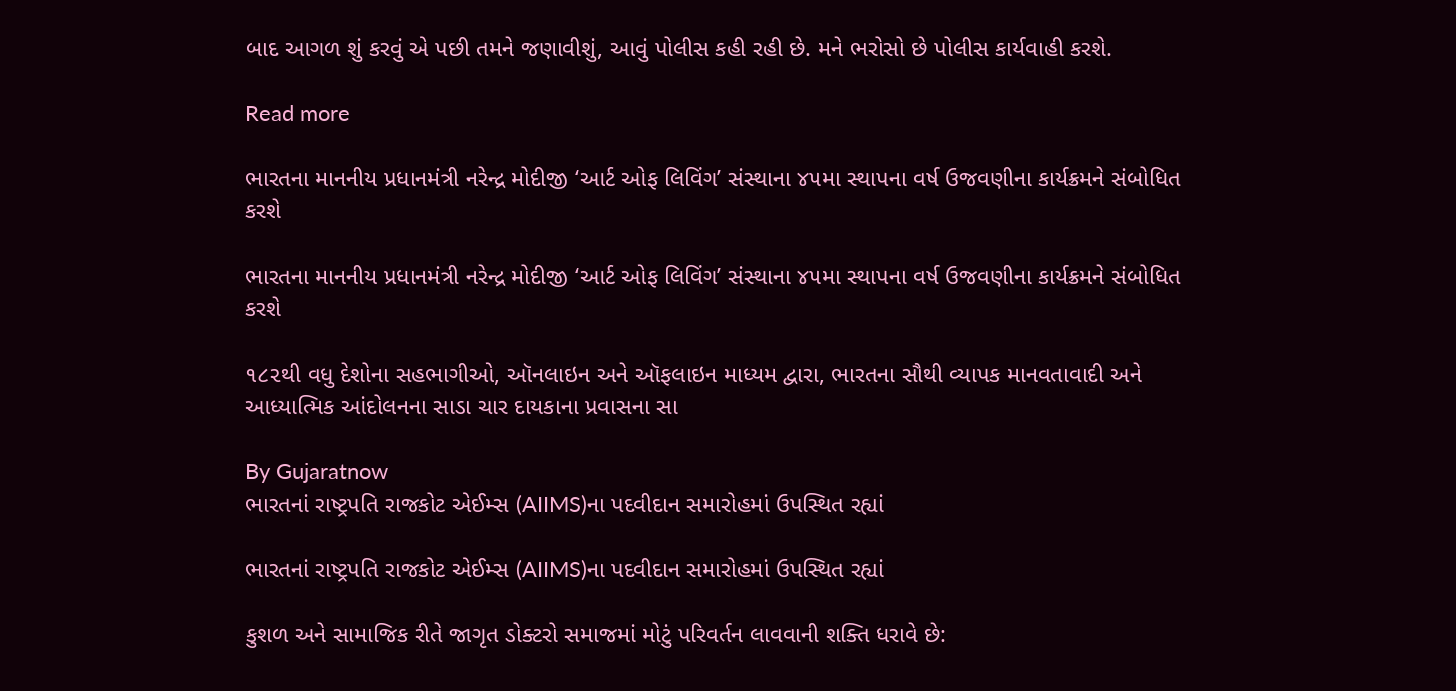બાદ આગળ શું કરવું એ પછી તમને જણાવીશું, આવું પોલીસ કહી રહી છે. મને ભરોસો છે પોલીસ કાર્યવાહી કરશે.

Read more

ભારતના માનનીય પ્રધાનમંત્રી નરેન્દ્ર મોદીજી ‘આર્ટ ઓફ લિવિંગ’ સંસ્થાના ૪૫મા સ્થાપના વર્ષ ઉજવણીના કાર્યક્રમને સંબોધિત કરશે

ભારતના માનનીય પ્રધાનમંત્રી નરેન્દ્ર મોદીજી ‘આર્ટ ઓફ લિવિંગ’ સંસ્થાના ૪૫મા સ્થાપના વર્ષ ઉજવણીના કાર્યક્રમને સંબોધિત કરશે

૧૮૨થી વધુ દેશોના સહભાગીઓ, ઑનલાઇન અને ઑફલાઇન માધ્યમ દ્વારા, ભારતના સૌથી વ્યાપક માનવતાવાદી અને આધ્યાત્મિક આંદોલનના સાડા ચાર દાયકાના પ્રવાસના સા

By Gujaratnow
ભારતનાં રાષ્ટ્રપતિ રાજકોટ એઈમ્સ (AIIMS)ના પદવીદાન સમારોહમાં ઉપસ્થિત રહ્યાં

ભારતનાં રાષ્ટ્રપતિ રાજકોટ એઈમ્સ (AIIMS)ના પદવીદાન સમારોહમાં ઉપસ્થિત રહ્યાં

કુશળ અને સામાજિક રીતે જાગૃત ડોક્ટરો સમાજમાં મોટું પરિવર્તન લાવવાની શક્તિ ધરાવે છે: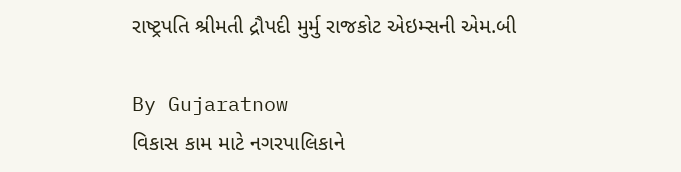રાષ્ટ્રપતિ શ્રીમતી દ્રૌપદી મુર્મુ રાજકોટ એઇમ્સની એમ.બી

By Gujaratnow
વિકાસ કામ માટે નગરપાલિકાને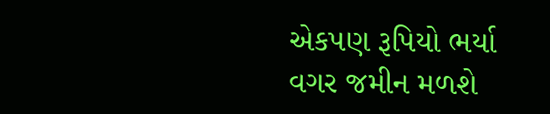એકપણ રૂપિયો ભર્યા વગર જમીન મળશે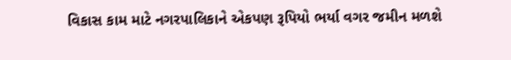વિકાસ કામ માટે નગરપાલિકાને એકપણ રૂપિયો ભર્યા વગર જમીન મળશે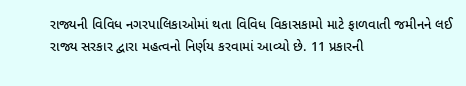રાજ્યની વિવિધ નગરપાલિકાઓમાં થતા વિવિધ વિકાસકામો માટે ફાળવાતી જમીનને લઈ રાજ્ય સરકાર દ્વારા મહત્વનો નિર્ણય કરવામાં આવ્યો છે. 11 પ્રકારની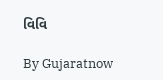વિવિ

By Gujaratnow